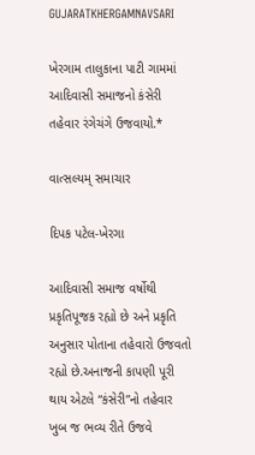GUJARATKHERGAMNAVSARI

ખેરગામ તાલુકાના પાટી ગામમાં આદિવાસી સમાજનો કંસેરી તહેવાર રંગેચંગે ઉજવાયો.*

વાત્સલ્યમ્ સમાચાર

દિપક પટેલ-ખેરગા

આદિવાસી સમાજ વર્ષોથી પ્રકૃતિપૂજક રહ્યો છે અને પ્રકૃતિ અનુસાર પોતાના તહેવારો ઉજવતો રહ્યો છે.અનાજની કાપણી પૂરી થાય એટલે “કંસેરી”નો તહેવાર ખુબ જ ભવ્ય રીતે ઉજવે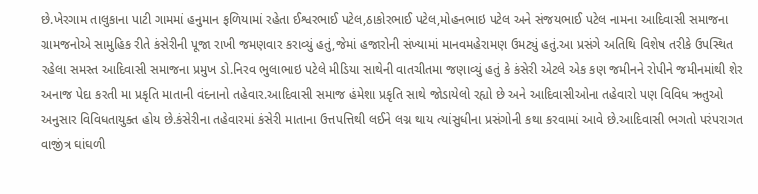છે.ખેરગામ તાલુકાના પાટી ગામમાં હનુમાન ફળિયામાં રહેતા ઈશ્વરભાઈ પટેલ,ઠાકોરભાઈ પટેલ,મોહનભાઇ પટેલ અને સંજયભાઈ પટેલ નામના આદિવાસી સમાજના ગ્રામજનોએ સામુહિક રીતે કંસેરીની પૂજા રાખી જમણવાર કરાવ્યું હતું,જેમાં હજારોની સંખ્યામાં માનવમહેરામણ ઉમટ્યું હતું.આ પ્રસંગે અતિથિ વિશેષ તરીકે ઉપસ્થિત રહેલા સમસ્ત આદિવાસી સમાજના પ્રમુખ ડો.નિરવ ભુલાભાઇ પટેલે મીડિયા સાથેની વાતચીતમા જણાવ્યું હતું કે કંસેરી એટલે એક કણ જમીનને રોપીને જમીનમાંથી શેર અનાજ પેદા કરતી મા પ્રકૃતિ માતાની વંદનાનો તહેવાર.આદિવાસી સમાજ હંમેશા પ્રકૃતિ સાથે જોડાયેલો રહ્યો છે અને આદિવાસીઓના તહેવારો પણ વિવિધ ઋતુઓ અનુસાર વિવિધતાયુક્ત હોય છે.કંસેરીના તહેવારમાં કંસેરી માતાના ઉત્તપત્તિથી લઈને લગ્ન થાય ત્યાંસુધીના પ્રસંગોની કથા કરવામાં આવે છે.આદિવાસી ભગતો પરંપરાગત વાજીંત્ર ઘાંઘળી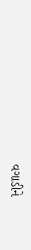વગાડીને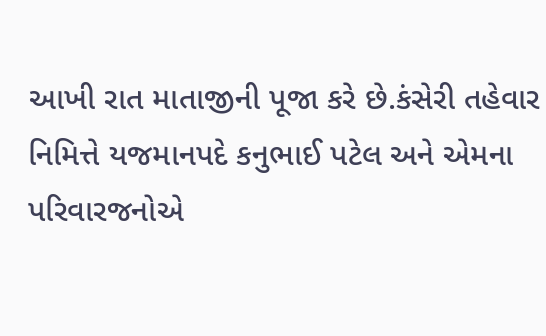આખી રાત માતાજીની પૂજા કરે છે.કંસેરી તહેવાર નિમિત્તે યજમાનપદે કનુભાઈ પટેલ અને એમના પરિવારજનોએ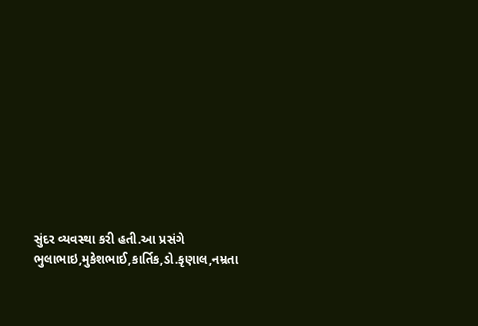સુંદર વ્યવસ્થા કરી હતી.આ પ્રસંગે ભુલાભાઇ,મુકેશભાઈ,કાર્તિક,ડો.કૃણાલ,નમ્રતા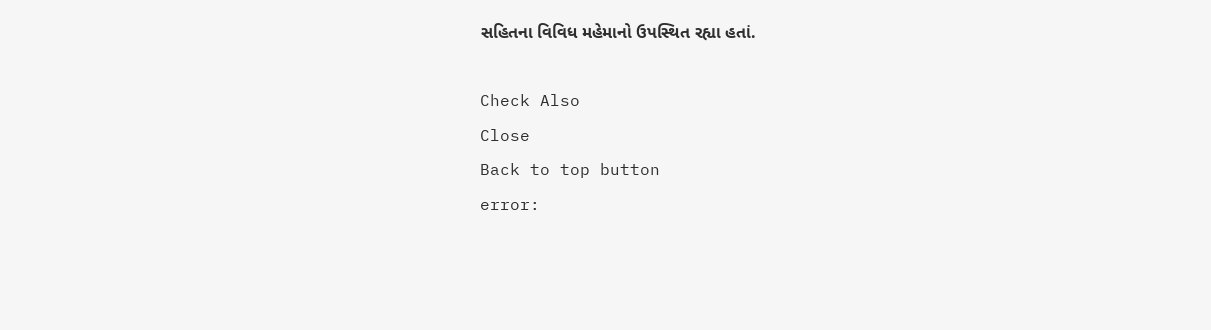સહિતના વિવિધ મહેમાનો ઉપસ્થિત રહ્યા હતાં.

Check Also
Close
Back to top button
error: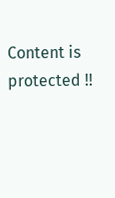Content is protected !!